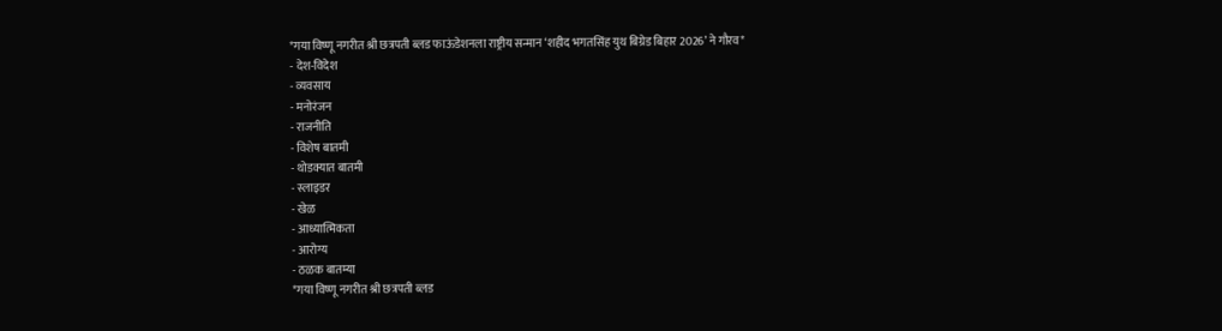*गया विष्णू नगरीत श्री छत्रपती ब्लड फाऊंडेशनला राष्ट्रीय सन्मान ‘शहीद भगतसिंह युथ बिग्रेड बिहार 2026’ ने गौरव*
- देश-विदेश
- व्यवसाय
- मनोरंजन
- राजनीति
- विशेष बातमी
- थोडक्यात बातमी
- स्लाइडर
- खेळ
- आध्यात्मिकता
- आरोग्य
- ठळक बातम्या
*गया विष्णू नगरीत श्री छत्रपती ब्लड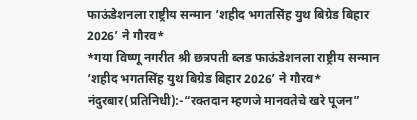फाऊंडेशनला राष्ट्रीय सन्मान ‘शहीद भगतसिंह युथ बिग्रेड बिहार 2026’ ने गौरव*
*गया विष्णू नगरीत श्री छत्रपती ब्लड फाऊंडेशनला राष्ट्रीय सन्मान ‘शहीद भगतसिंह युथ बिग्रेड बिहार 2026’ ने गौरव*
नंदुरबार(प्रतिनिधी):-“रक्तदान म्हणजे मानवतेचे खरे पूजन”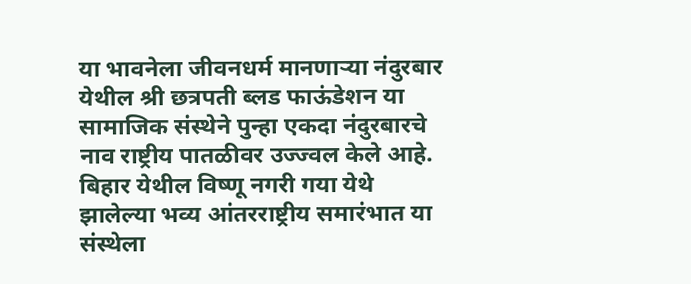या भावनेला जीवनधर्म मानणाऱ्या नंदुरबार येथील श्री छत्रपती ब्लड फाऊंडेशन या सामाजिक संस्थेने पुन्हा एकदा नंदुरबारचे नाव राष्ट्रीय पातळीवर उज्ज्वल केले आहे. बिहार येथील विष्णू नगरी गया येथे झालेल्या भव्य आंतरराष्ट्रीय समारंभात या संस्थेला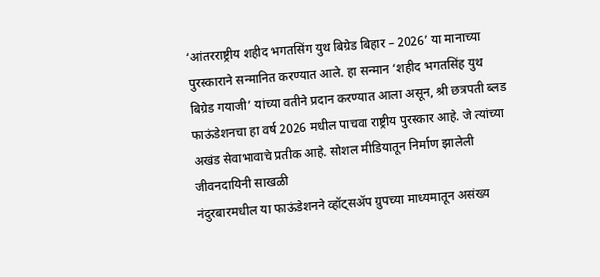‘आंतरराष्ट्रीय शहीद भगतसिंग युथ बिग्रेड बिहार – 2026’ या मानाच्या पुरस्काराने सन्मानित करण्यात आले. हा सन्मान ‘शहीद भगतसिंह युथ बिग्रेड गयाजी’ यांच्या वतीने प्रदान करण्यात आला असून, श्री छत्रपती ब्लड फाऊंडेशनचा हा वर्ष 2026 मधील पाचवा राष्ट्रीय पुरस्कार आहे. जे त्यांच्या अखंड सेवाभावाचे प्रतीक आहे. सोशल मीडियातून निर्माण झालेली जीवनदायिनी साखळी
नंदुरबारमधील या फाऊंडेशनने व्हॉट्सॲप ग्रुपच्या माध्यमातून असंख्य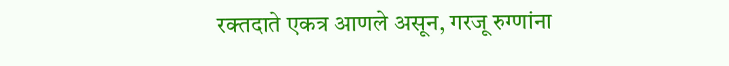रक्तदाते एकत्र आणले असून, गरजू रुग्णांना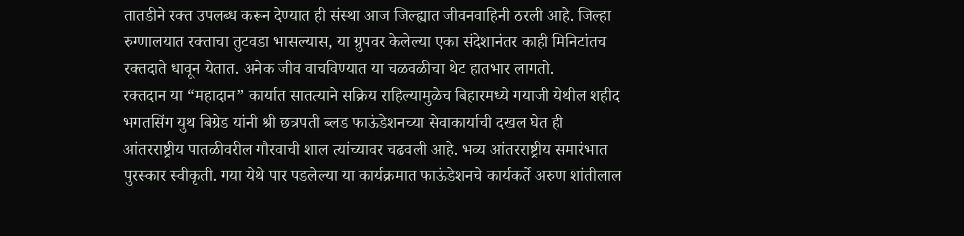तातडीने रक्त उपलब्ध करून देण्यात ही संस्था आज जिल्ह्यात जीवनवाहिनी ठरली आहे. जिल्हा रुग्णालयात रक्ताचा तुटवडा भासल्यास, या ग्रुपवर केलेल्या एका संदेशानंतर काही मिनिटांतच रक्तदाते धावून येतात. अनेक जीव वाचविण्यात या चळवळीचा थेट हातभार लागतो.
रक्तदान या “महादान” कार्यात सातत्याने सक्रिय राहिल्यामुळेच बिहारमध्ये गयाजी येथील शहीद भगतसिंग युथ बिग्रेड यांनी श्री छत्रपती ब्लड फाऊंडेशनच्या सेवाकार्याची दखल घेत ही आंतरराष्ट्रीय पातळीवरील गौरवाची शाल त्यांच्यावर चढवली आहे. भव्य आंतरराष्ट्रीय समारंभात पुरस्कार स्वीकृती. गया येथे पार पडलेल्या या कार्यक्रमात फाऊंडेशनचे कार्यकर्ते अरुण शांतीलाल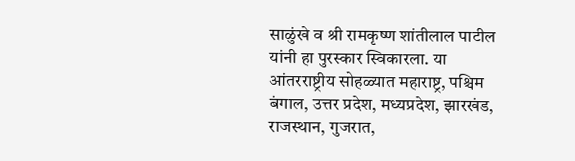साळुंखे व श्री रामकृष्ण शांतीलाल पाटील यांनी हा पुरस्कार स्विकारला. या आंतरराष्ट्रीय सोहळ्यात महाराष्ट्र, पश्चिम बंगाल, उत्तर प्रदेश, मध्यप्रदेश, झारखंड, राजस्थान, गुजरात,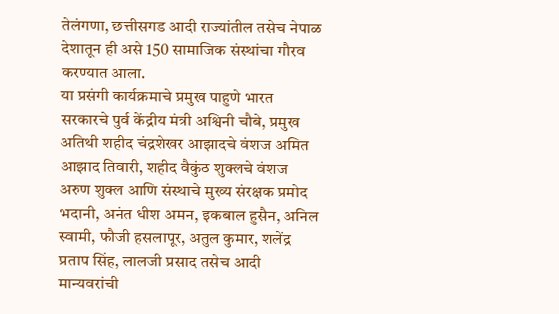तेलंगणा, छत्तीसगड आदी राज्यांतील तसेच नेपाळ देशातून ही असे 150 सामाजिक संस्थांचा गौरव करण्यात आला.
या प्रसंगी कार्यक्रमाचे प्रमुख पाहुणे भारत सरकारचे पुर्व केंद्रीय मंत्री अश्विनी चौबे, प्रमुख अतिथी शहीद चंद्रशेखर आझादचे वंशज अमित आझाद तिवारी, शहीद वैकुंठ शुक्लचे वंशज अरुण शुक्ल आणि संस्थाचे मुख्य संरक्षक प्रमोद भदानी, अनंत धीश अमन, इकबाल हुसैन, अनिल स्वामी, फौजी हसलापूर, अतुल कुमार, शलेंद्र प्रताप सिंह, लालजी प्रसाद तसेच आदी मान्यवरांची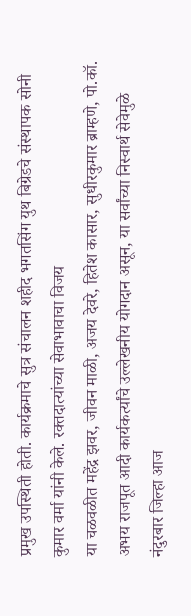प्रमुख उपस्थिती होती. कार्यक्रमाचे सुत्र संचालन शहीद भगतसिंग युथ बिग्रेडचे संस्थापक सोनी कुमार वर्मा यांनी केले. रक्तदात्यांच्या सेवाभावाचा विजय
या चळवळीत महेंद्र झवर, जीवन माळी, अजय देवरे, हितेश कासार, सुधीरकुमार ब्राम्हणे, पो.कॉ. अभय राजपूत आदी कार्यकर्त्यांचे उल्लेखनीय योगदान असून, या सर्वांच्या निस्वार्थ सेवेमुळे नंदुरबार जिल्हा आज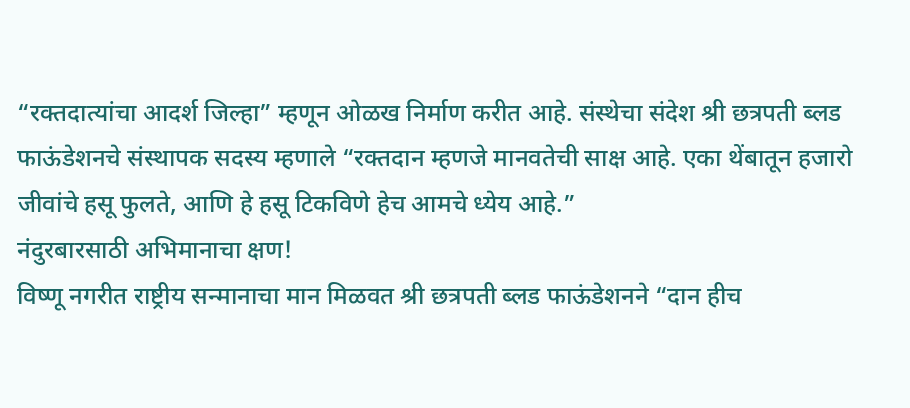“रक्तदात्यांचा आदर्श जिल्हा” म्हणून ओळख निर्माण करीत आहे. संस्थेचा संदेश श्री छत्रपती ब्लड फाऊंडेशनचे संस्थापक सदस्य म्हणाले “रक्तदान म्हणजे मानवतेची साक्ष आहे. एका थेंबातून हजारो जीवांचे हसू फुलते, आणि हे हसू टिकविणे हेच आमचे ध्येय आहे.”
नंदुरबारसाठी अभिमानाचा क्षण!
विष्णू नगरीत राष्ट्रीय सन्मानाचा मान मिळवत श्री छत्रपती ब्लड फाऊंडेशनने “दान हीच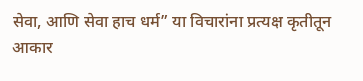सेवा, आणि सेवा हाच धर्म” या विचारांना प्रत्यक्ष कृतीतून आकार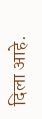दिला आहे.